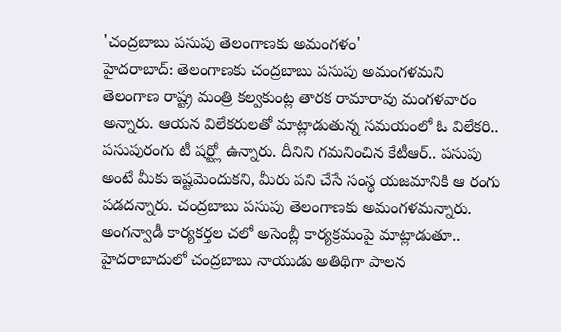'చంద్రబాబు పసుపు తెలంగాణకు అమంగళం'
హైదరాబాద్: తెలంగాణకు చంద్రబాబు పసుపు అమంగళమని తెలంగాణ రాష్ట్ర మంత్రి కల్వకుంట్ల తారక రామారావు మంగళవారం అన్నారు. ఆయన విలేకరులతో మాట్లాడుతున్న సమయంలో ఓ విలేకరి.. పసుపురంగు టీ షర్ట్లో ఉన్నారు. దీనిని గమనించిన కేటీఆర్.. పసుపు అంటే మీకు ఇష్టమెందుకని, మీరు పని చేసే సంస్థ యజమానికి ఆ రంగు పడదన్నారు. చంద్రబాబు పసుపు తెలంగాణకు అమంగళమన్నారు.
అంగన్వాడీ కార్యకర్తల చలో అసెంబ్లీ కార్యక్రమంపై మాట్లాడుతూ.. హైదరాబాదులో చంద్రబాబు నాయుడు అతిథిగా పాలన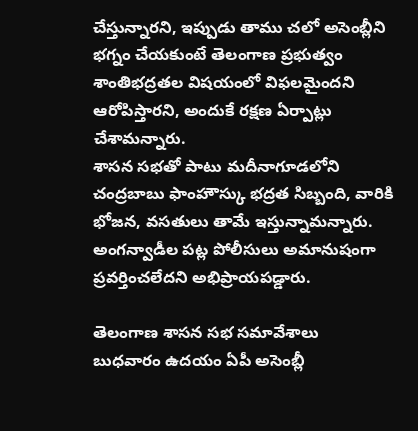చేస్తున్నారని, ఇప్పుడు తాము చలో అసెంబ్లీని భగ్నం చేయకుంటే తెలంగాణ ప్రభుత్వం శాంతిభద్రతల విషయంలో విఫలమైందని ఆరోపిస్తారని, అందుకే రక్షణ ఏర్పాట్లు చేశామన్నారు.
శాసన సభతో పాటు మదీనాగూడలోని చంద్రబాబు ఫాంహౌస్కు భద్రత సిబ్బంది, వారికి భోజన, వసతులు తామే ఇస్తున్నామన్నారు. అంగన్వాడీల పట్ల పోలీసులు అమానుషంగా ప్రవర్తించలేదని అభిప్రాయపడ్డారు.

తెలంగాణ శాసన సభ సమావేశాలు
బుధవారం ఉదయం ఏపీ అసెంబ్లీ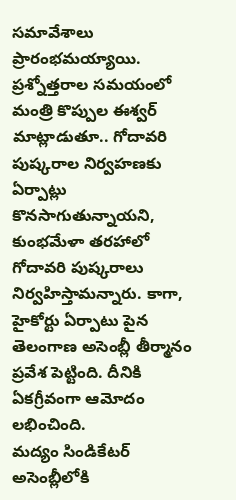సమావేశాలు ప్రారంభమయ్యాయి. ప్రశ్నోత్తరాల సమయంలో మంత్రి కొప్పుల ఈశ్వర్ మాట్లాడుతూ.. గోదావరి పుష్కరాల నిర్వహణకు ఏర్పాట్లు కొనసాగుతున్నాయని, కుంభమేళా తరహాలో గోదావరి పుష్కరాలు నిర్వహిస్తామన్నారు. కాగా, హైకోర్టు ఏర్పాటు పైన తెలంగాణ అసెంబ్లీ తీర్మానం ప్రవేశ పెట్టింది. దీనికి ఏకగ్రీవంగా ఆమోదం లభించింది.
మద్యం సిండికేటర్ అసెంబ్లీలోకి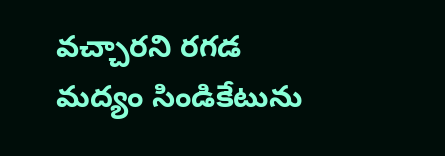వచ్చారని రగడ
మద్యం సిండికేటును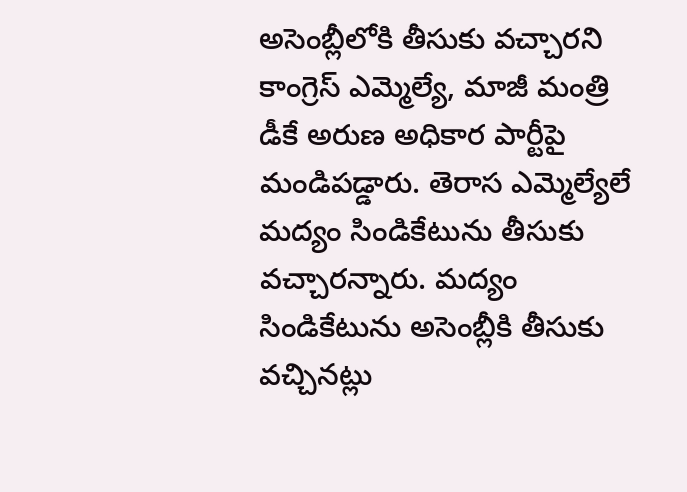అసెంబ్లీలోకి తీసుకు వచ్చారని కాంగ్రెస్ ఎమ్మెల్యే, మాజీ మంత్రి డీకే అరుణ అధికార పార్టీపై మండిపడ్డారు. తెరాస ఎమ్మెల్యేలే మద్యం సిండికేటును తీసుకు వచ్చారన్నారు. మద్యం సిండికేటును అసెంబ్లీకి తీసుకు వచ్చినట్లు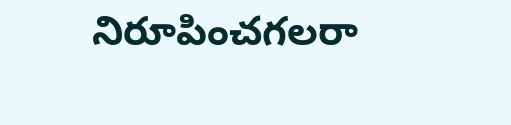నిరూపించగలరా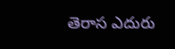తెరాస ఎదురు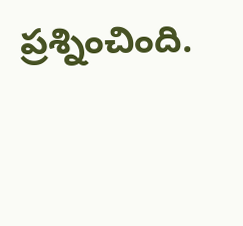ప్రశ్నించింది.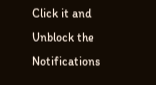Click it and Unblock the Notifications